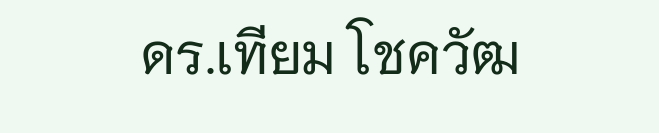ดร.เทียม โชควัฒ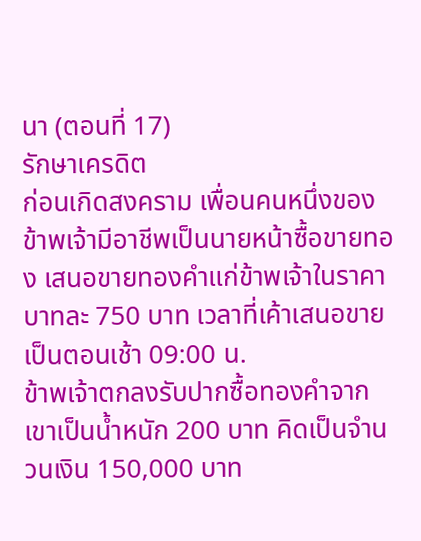นา (ตอนที่ 17)
รักษาเครดิต
ก่อนเกิดสงคราม เพื่อนคนหนึ่งของข้าพเจ้ามีอาชีพเป็นนายหน้าซื้อขายทอง เสนอขายทองคำแก่ข้าพเจ้าในราคาบาทละ 750 บาท เวลาที่เค้าเสนอขายเป็นตอนเช้า 09:00 น.
ข้าพเจ้าตกลงรับปากซื้อทองคำจากเขาเป็นน้ำหนัก 200 บาท คิดเป็นจำนวนเงิน 150,000 บาท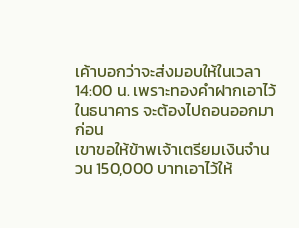เค้าบอกว่าจะส่งมอบให้ในเวลา 14:00 น. เพราะทองคำฝากเอาไว้ในธนาคาร จะต้องไปถอนออกมาก่อน
เขาขอให้ข้าพเจ้าเตรียมเงินจำนวน 150,000 บาทเอาไว้ให้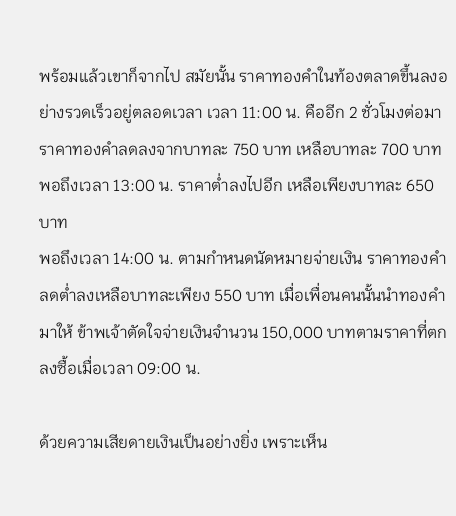พร้อมแล้วเขาก็จากไป สมัยนั้น ราคาทองคำในท้องตลาดขึ้นลงอย่างรวดเร็วอยู่ตลอดเวลา เวลา 11:00 น. คืออีก 2 ชั่วโมงต่อมา ราคาทองคำลดลงจากบาทละ 750 บาท เหลือบาทละ 700 บาท พอถึงเวลา 13:00 น. ราคาต่ำลงไปอีก เหลือเพียงบาทละ 650 บาท
พอถึงเวลา 14:00 น. ตามกำหนดนัดหมายจ่ายเงิน ราคาทองคำลดต่ำลงเหลือบาทละเพียง 550 บาท เมื่อเพื่อนคนนั้นนำทองคำมาให้ ข้าพเจ้าตัดใจจ่ายเงินจำนวน 150,000 บาทตามราคาที่ตกลงซื้อเมื่อเวลา 09:00 น.

ด้วยความเสียดายเงินเป็นอย่างยิ่ง เพราะเห็น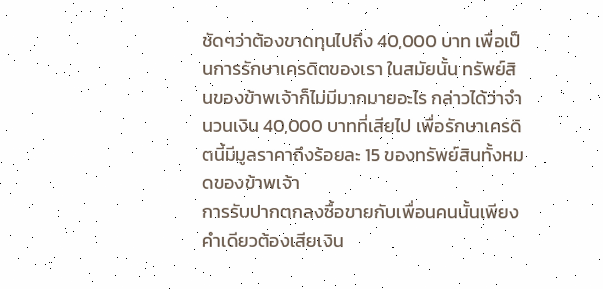ชัดๆว่าต้องขาดทุนไปถึง 40,000 บาท เพื่อเป็นการรักษาเครดิตของเรา ในสมัยนั้น ทรัพย์สินของข้าพเจ้าก็ไม่มีมากมายอะไร กล่าวได้ว่าจำนวนเงิน 40,000 บาทที่เสียไป เพื่อรักษาเครดิตนี้มีมูลราคาถึงร้อยละ 15 ของทรัพย์สินทั้งหมดของข้าพเจ้า
การรับปากตกลงซื้อขายกับเพื่อนคนนั้นเพียงคำเดียวต้องเสียเงิน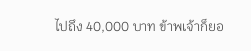ไปถึง 40,000 บาท ข้าพเจ้าก็ยอ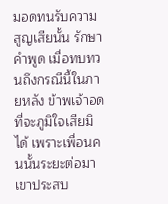มอดทนรับความสูญเสียนั้น รักษาคำพูด เมื่อทบทวนถึงกรณีนี้ในภายหลัง ข้าพเจ้าอดที่จะภูมิใจเสียมิได้ เพราะเพื่อนคนนั้นระยะต่อมาเขาประสบ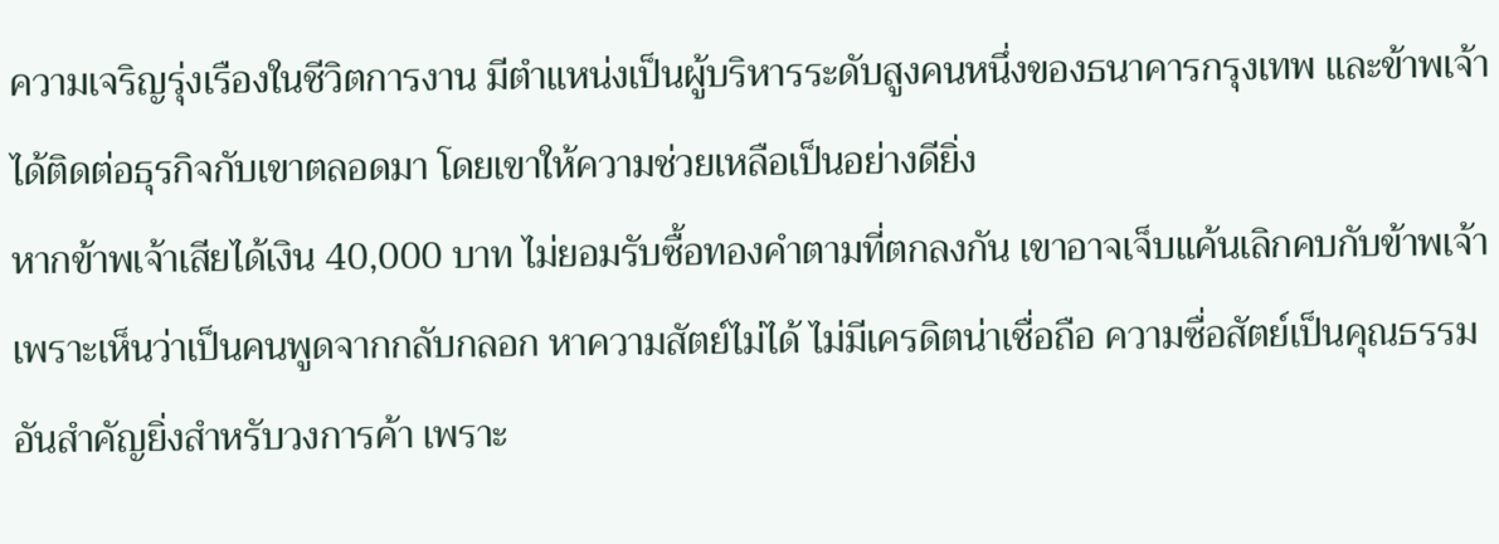ความเจริญรุ่งเรืองในชีวิตการงาน มีตำแหน่งเป็นผู้บริหารระดับสูงคนหนึ่งของธนาคารกรุงเทพ และข้าพเจ้าได้ติดต่อธุรกิจกับเขาตลอดมา โดยเขาให้ความช่วยเหลือเป็นอย่างดียิ่ง
หากข้าพเจ้าเสียได้เงิน 40,000 บาท ไม่ยอมรับซื้อทองคำตามที่ตกลงกัน เขาอาจเจ็บแค้นเลิกคบกับข้าพเจ้า เพราะเห็นว่าเป็นคนพูดจากกลับกลอก หาความสัตย์ไม่ได้ ไม่มีเครดิตน่าเชื่อถือ ความซื่อสัตย์เป็นคุณธรรมอันสำคัญยิ่งสำหรับวงการค้า เพราะ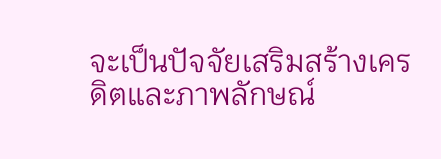จะเป็นปัจจัยเสริมสร้างเครดิตและภาพลักษณ์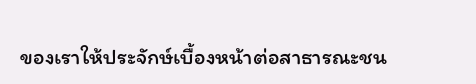ของเราให้ประจักษ์เบื้องหน้าต่อสาธารณะชน